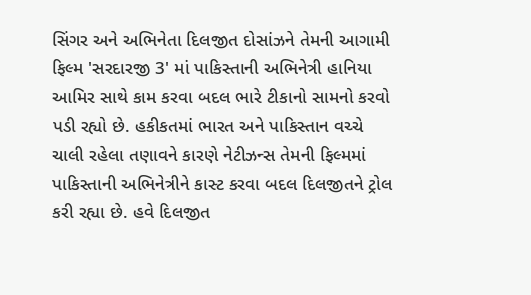સિંગર અને અભિનેતા દિલજીત દોસાંઝને તેમની આગામી ફિલ્મ 'સરદારજી 3' માં પાકિસ્તાની અભિનેત્રી હાનિયા આમિર સાથે કામ કરવા બદલ ભારે ટીકાનો સામનો કરવો પડી રહ્યો છે. હકીકતમાં ભારત અને પાકિસ્તાન વચ્ચે ચાલી રહેલા તણાવને કારણે નેટીઝન્સ તેમની ફિલ્મમાં પાકિસ્તાની અભિનેત્રીને કાસ્ટ કરવા બદલ દિલજીતને ટ્રોલ કરી રહ્યા છે. હવે દિલજીત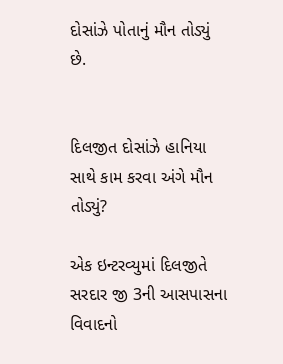દોસાંઝે પોતાનું મૌન તોડ્યું છે.


દિલજીત દોસાંઝે હાનિયા સાથે કામ કરવા અંગે મૌન તોડ્યું?

એક ઇન્ટરવ્યુમાં દિલજીતે સરદાર જી 3ની આસપાસના વિવાદનો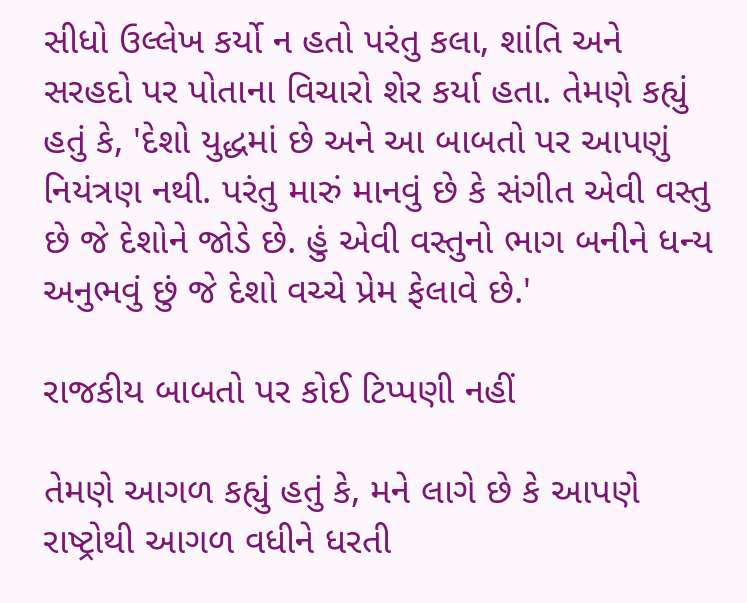સીધો ઉલ્લેખ કર્યો ન હતો પરંતુ કલા, શાંતિ અને સરહદો પર પોતાના વિચારો શેર કર્યા હતા. તેમણે કહ્યું હતું કે, 'દેશો યુદ્ધમાં છે અને આ બાબતો પર આપણું નિયંત્રણ નથી. પરંતુ મારું માનવું છે કે સંગીત એવી વસ્તુ છે જે દેશોને જોડે છે. હું એવી વસ્તુનો ભાગ બનીને ધન્ય અનુભવું છું જે દેશો વચ્ચે પ્રેમ ફેલાવે છે.'

રાજકીય બાબતો પર કોઈ ટિપ્પણી નહીં

તેમણે આગળ કહ્યું હતું કે, મને લાગે છે કે આપણે રાષ્ટ્રોથી આગળ વધીને ધરતી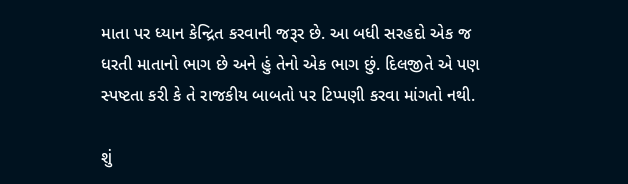માતા પર ધ્યાન કેન્દ્રિત કરવાની જરૂર છે. આ બધી સરહદો એક જ ધરતી માતાનો ભાગ છે અને હું તેનો એક ભાગ છું. દિલજીતે એ પણ સ્પષ્ટતા કરી કે તે રાજકીય બાબતો પર ટિપ્પણી કરવા માંગતો નથી.

શું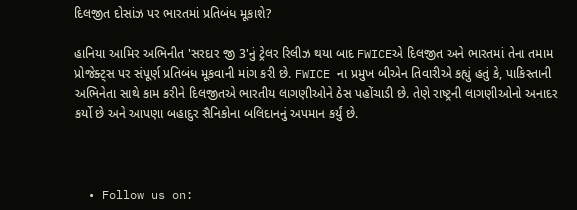દિલજીત દોસાંઝ પર ભારતમાં પ્રતિબંધ મૂકાશે?

હાનિયા આમિર અભિનીત 'સરદાર જી 3'નું ટ્રેલર રિલીઝ થયા બાદ FWICEએ દિલજીત અને ભારતમાં તેના તમામ પ્રોજેક્ટ્સ પર સંપૂર્ણ પ્રતિબંધ મૂકવાની માંગ કરી છે. FWICE ના પ્રમુખ બીએન તિવારીએ કહ્યું હતું કે, પાકિસ્તાની અભિનેતા સાથે કામ કરીને દિલજીતએ ભારતીય લાગણીઓને ઠેસ પહોંચાડી છે. તેણે રાષ્ટ્રની લાગણીઓનો અનાદર કર્યો છે અને આપણા બહાદુર સૈનિકોના બલિદાનનું અપમાન કર્યું છે.



  • Follow us on: